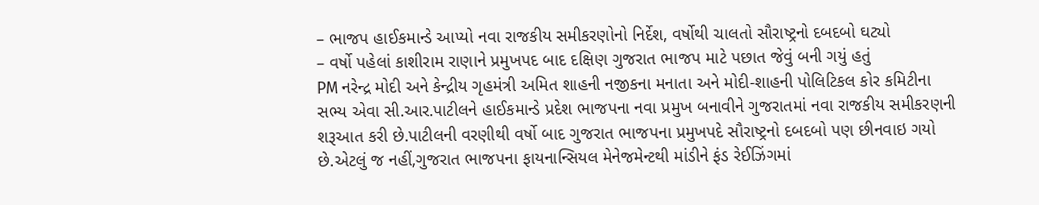– ભાજપ હાઈકમાન્ડે આપ્યો નવા રાજકીય સમીકરણોનો નિર્દેશ, વર્ષોથી ચાલતો સૌરાષ્ટ્રનો દબદબો ઘટ્યો
– વર્ષો પહેલાં કાશીરામ રાણાને પ્રમુખપદ બાદ દક્ષિણ ગુજરાત ભાજપ માટે પછાત જેવું બની ગયું હતું
PM નરેન્દ્ર મોદી અને કેન્દ્રીય ગૃહમંત્રી અમિત શાહની નજીકના મનાતા અને મોદી-શાહની પોલિટિકલ કોર કમિટીના સભ્ય એવા સી.આર.પાટીલને હાઈકમાન્ડે પ્રદેશ ભાજપના નવા પ્રમુખ બનાવીને ગુજરાતમાં નવા રાજકીય સમીકરણની શરૂઆત કરી છે.પાટીલની વરણીથી વર્ષો બાદ ગુજરાત ભાજપના પ્રમુખપદે સૌરાષ્ટ્રનો દબદબો પણ છીનવાઇ ગયો છે.એટલું જ નહીં,ગુજરાત ભાજપના ફાયનાન્સિયલ મેનેજમેન્ટથી માંડીને ફંડ રેઈઝિંગમાં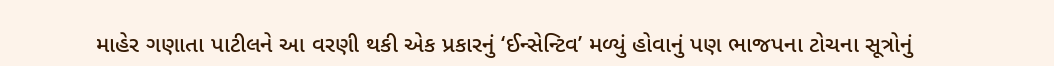માહેર ગણાતા પાટીલને આ વરણી થકી એક પ્રકારનું ‘ઈન્સેન્ટિવ’ મળ્યું હોવાનું પણ ભાજપના ટોચના સૂત્રોનું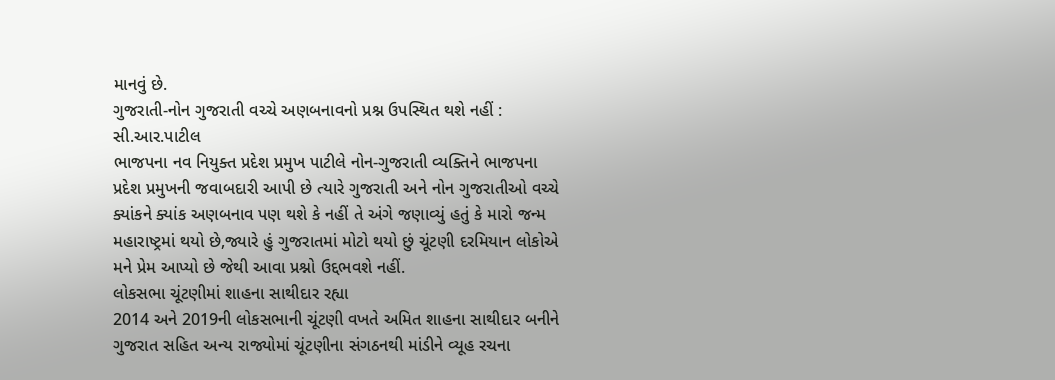માનવું છે.
ગુજરાતી-નોન ગુજરાતી વચ્ચે અણબનાવનો પ્રશ્ન ઉપસ્થિત થશે નહીં : સી.આર.પાટીલ
ભાજપના નવ નિયુક્ત પ્રદેશ પ્રમુખ પાટીલે નોન-ગુજરાતી વ્યક્તિને ભાજપના પ્રદેશ પ્રમુખની જવાબદારી આપી છે ત્યારે ગુજરાતી અને નોન ગુજરાતીઓ વચ્ચે ક્યાંકને ક્યાંક અણબનાવ પણ થશે કે નહીં તે અંગે જણાવ્યું હતું કે મારો જન્મ મહારાષ્ટ્રમાં થયો છે,જ્યારે હું ગુજરાતમાં મોટો થયો છું ચૂંટણી દરમિયાન લોકોએ મને પ્રેમ આપ્યો છે જેથી આવા પ્રશ્નો ઉદ્દભવશે નહીં.
લોકસભા ચૂંટણીમાં શાહના સાથીદાર રહ્યા
2014 અને 2019ની લોકસભાની ચૂંટણી વખતે અમિત શાહના સાથીદાર બનીને ગુજરાત સહિત અન્ય રાજ્યોમાં ચૂંટણીના સંગઠનથી માંડીને વ્યૂહ રચના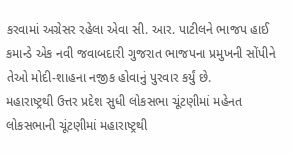કરવામાં અગ્રેસર રહેલા એવા સી. આર. પાટીલને ભાજપ હાઈ કમાન્ડે એક નવી જવાબદારી ગુજરાત ભાજપના પ્રમુખની સોંપીને તેઓ મોદી-શાહના નજીક હોવાનું પુરવાર કર્યું છે.
મહારાષ્ટ્રથી ઉત્તર પ્રદેશ સુધી લોકસભા ચૂંટણીમાં મહેનત
લોકસભાની ચૂંટણીમાં મહારાષ્ટ્રથી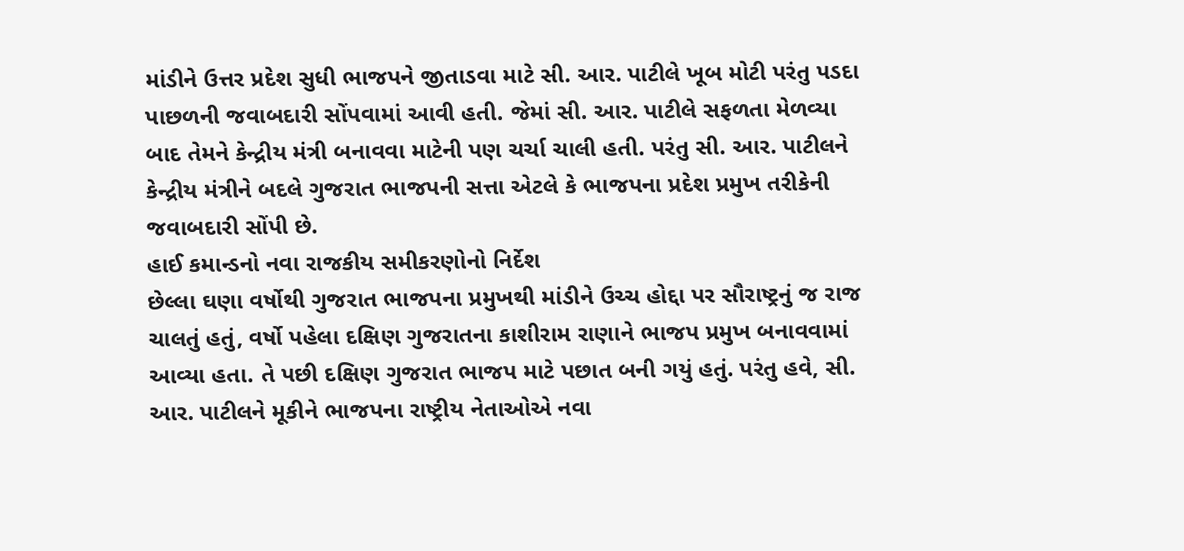માંડીને ઉત્તર પ્રદેશ સુધી ભાજપને જીતાડવા માટે સી. આર. પાટીલે ખૂબ મોટી પરંતુ પડદા પાછળની જવાબદારી સોંપવામાં આવી હતી. જેમાં સી. આર. પાટીલે સફળતા મેળવ્યા બાદ તેમને કેન્દ્રીય મંત્રી બનાવવા માટેની પણ ચર્ચા ચાલી હતી. પરંતુ સી. આર. પાટીલને કેન્દ્રીય મંત્રીને બદલે ગુજરાત ભાજપની સત્તા એટલે કે ભાજપના પ્રદેશ પ્રમુખ તરીકેની જવાબદારી સોંપી છે.
હાઈ કમાન્ડનો નવા રાજકીય સમીકરણોનો નિર્દેશ
છેલ્લા ઘણા વર્ષોથી ગુજરાત ભાજપના પ્રમુખથી માંડીને ઉચ્ચ હોદ્દા પર સૌરાષ્ટ્રનું જ રાજ ચાલતું હતું, વર્ષો પહેલા દક્ષિણ ગુજરાતના કાશીરામ રાણાને ભાજપ પ્રમુખ બનાવવામાં આવ્યા હતા. તે પછી દક્ષિણ ગુજરાત ભાજપ માટે પછાત બની ગયું હતું. પરંતુ હવે, સી. આર. પાટીલને મૂકીને ભાજપના રાષ્ટ્રીય નેતાઓએ નવા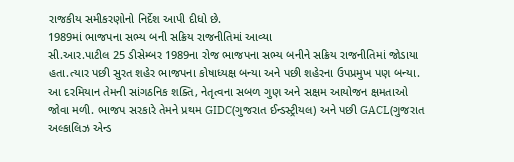રાજકીય સમીકરણોનો નિર્દેશ આપી દીધો છે.
1989માં ભાજપના સભ્ય બની સક્રિય રાજનીતિમાં આવ્યા
સી.આર.પાટીલ 25 ડીસેમ્બર 1989ના રોજ ભાજપના સભ્ય બનીને સક્રિય રાજનીતિમાં જોડાયા હતા.ત્યાર પછી સુરત શહેર ભાજપના કોષાધ્યક્ષ બન્યા અને પછી શહેરના ઉપપ્રમુખ પણ બન્યા. આ દરમિયાન તેમની સાંગઠનિક શક્તિ, નેતૃત્વના સબળ ગુણ અને સક્ષમ આયોજન ક્ષમતાઓ જોવા મળી. ભાજપ સરકારે તેમને પ્રથમ GIDC(ગુજરાત ઈન્ડસ્ટ્રીયલ) અને પછી GACL(ગુજરાત અલ્કાલિઝ એન્ડ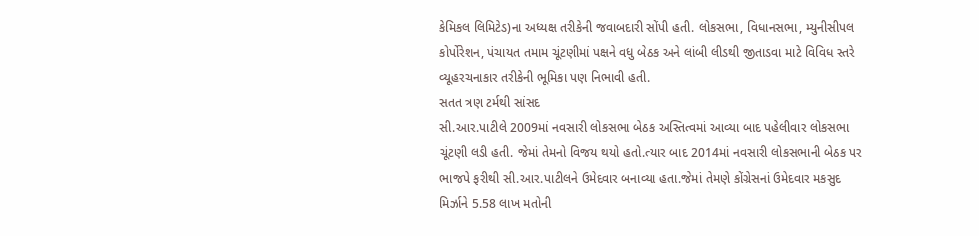કેમિકલ લિમિટેડ)ના અધ્યક્ષ તરીકેની જવાબદારી સોંપી હતી. લોકસભા, વિધાનસભા, મ્યુનીસીપલ કોર્પોરેશન, પંચાયત તમામ ચૂંટણીમાં પક્ષને વધુ બેઠક અને લાંબી લીડથી જીતાડવા માટે વિવિધ સ્તરે વ્યૂહરચનાકાર તરીકેની ભૂમિકા પણ નિભાવી હતી.
સતત ત્રણ ટર્મથી સાંસદ
સી.આર.પાટીલે 2009માં નવસારી લોકસભા બેઠક અસ્તિત્વમાં આવ્યા બાદ પહેલીવાર લોકસભા ચૂંટણી લડી હતી. જેમાં તેમનો વિજય થયો હતો.ત્યાર બાદ 2014માં નવસારી લોકસભાની બેઠક પર ભાજપે ફરીથી સી.આર.પાટીલને ઉમેદવાર બનાવ્યા હતા.જેમાં તેમણે કોંગ્રેસનાં ઉમેદવાર મકસુદ મિર્ઝાને 5.58 લાખ મતોની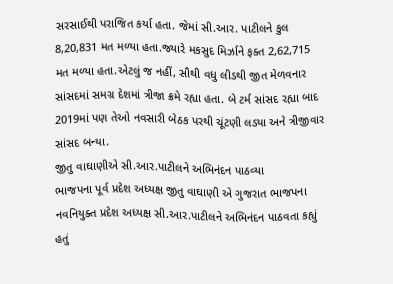સરસાઈથી પરાજિત કર્યા હતા. જેમાં સી.આર. પાટીલને કુલ 8,20,831 મત મળ્યા હતા.જ્યારે મકસુદ મિર્ઝાને ફક્ત 2,62,715 મત મળ્યા હતા.એટલું જ નહીં, સૌથી વધુ લીડથી જીત મેળવનાર સાંસદમાં સમગ્ર દેશમાં ત્રીજા ક્રમે રહ્યા હતા. બે ટર્મ સાંસદ રહ્યા બાદ 2019માં પણ તેઓ નવસારી બેઠક પરથી ચૂંટણી લડ્યા અને ત્રીજીવાર સાંસદ બન્યા.
જીતુ વાઘાણીએ સી.આર.પાટીલને અભિનંદન પાઠવ્યા
ભાજપના પૂર્વ પ્રદેશ અધ્યક્ષ જીતુ વાઘાણી એ ગુજરાત ભાજપના નવનિયુક્ત પ્રદેશ અધ્યક્ષ સી.આર.પાટીલને અભિનંદન પાઠવતા કહ્યું હતું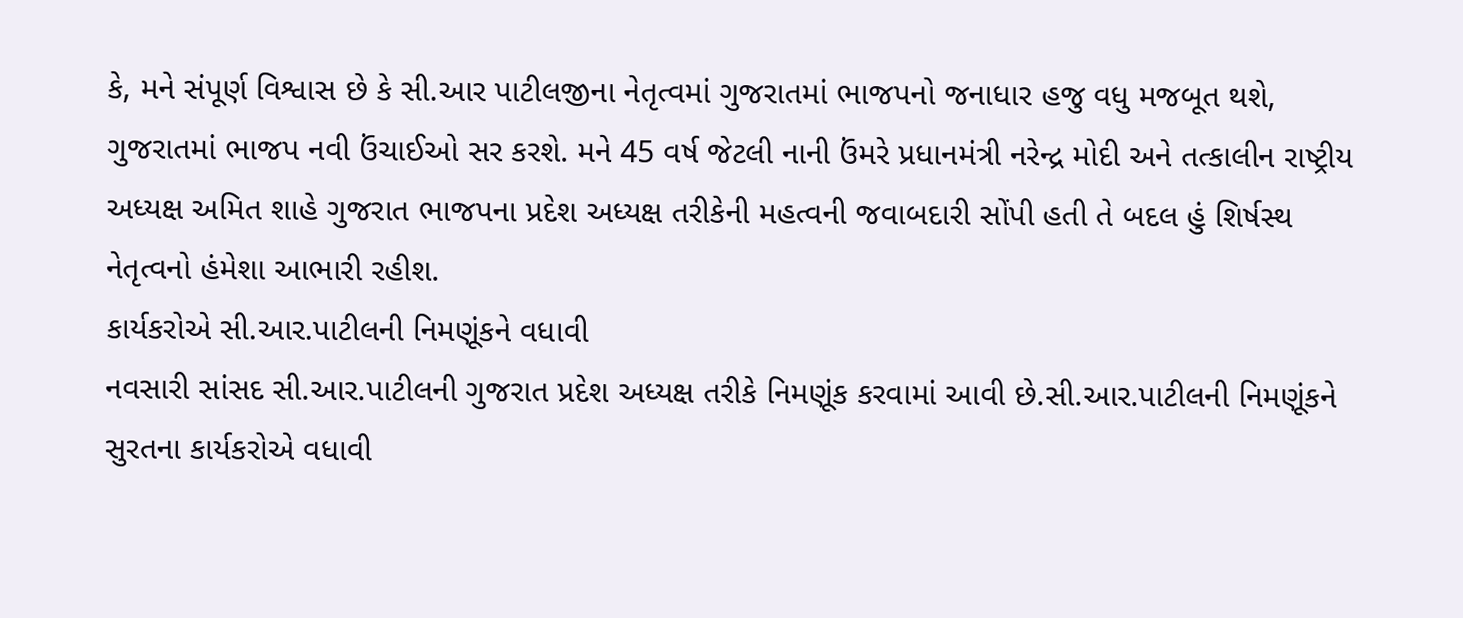કે, મને સંપૂર્ણ વિશ્વાસ છે કે સી.આર પાટીલજીના નેતૃત્વમાં ગુજરાતમાં ભાજપનો જનાધાર હજુ વધુ મજબૂત થશે, ગુજરાતમાં ભાજપ નવી ઉંચાઈઓ સર કરશે. મને 45 વર્ષ જેટલી નાની ઉંમરે પ્રધાનમંત્રી નરેન્દ્ર મોદી અને તત્કાલીન રાષ્ટ્રીય અધ્યક્ષ અમિત શાહે ગુજરાત ભાજપના પ્રદેશ અધ્યક્ષ તરીકેની મહત્વની જવાબદારી સોંપી હતી તે બદલ હું શિર્ષસ્થ નેતૃત્વનો હંમેશા આભારી રહીશ.
કાર્યકરોએ સી.આર.પાટીલની નિમણૂંકને વધાવી
નવસારી સાંસદ સી.આર.પાટીલની ગુજરાત પ્રદેશ અધ્યક્ષ તરીકે નિમણૂંક કરવામાં આવી છે.સી.આર.પાટીલની નિમણૂંકને સુરતના કાર્યકરોએ વધાવી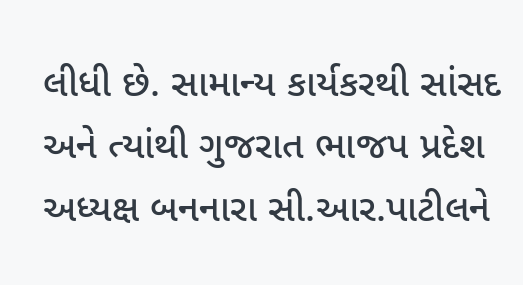લીધી છે. સામાન્ય કાર્યકરથી સાંસદ અને ત્યાંથી ગુજરાત ભાજપ પ્રદેશ અધ્યક્ષ બનનારા સી.આર.પાટીલને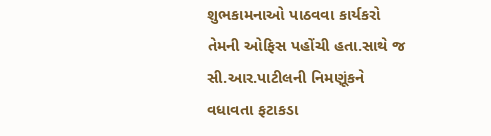શુભકામનાઓ પાઠવવા કાર્યકરો તેમની ઓફિસ પહોંચી હતા.સાથે જ સી.આર.પાટીલની નિમણૂંકને વધાવતા ફટાકડા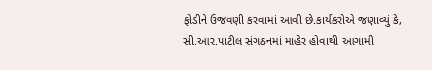ફોડીને ઉજવણી કરવામાં આવી છે.કાર્યકરોએ જણાવ્યું કે, સી.આર.પાટીલ સંગઠનમાં માહેર હોવાથી આગામી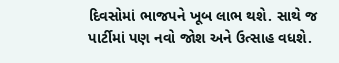દિવસોમાં ભાજપને ખૂબ લાભ થશે. સાથે જ પાર્ટીમાં પણ નવો જોશ અને ઉત્સાહ વધશે.